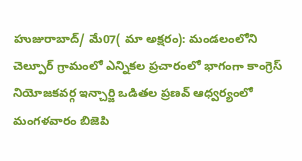హుజురాబాద్/ మే07( మా అక్షరం): మండలంలోని చెల్పూర్ గ్రామంలో ఎన్నికల ప్రచారంలో భాగంగా కాంగ్రెస్ నియోజకవర్గ ఇన్చార్జి ఒడితల ప్రణవ్ ఆధ్వర్యంలో మంగళవారం బిజెపి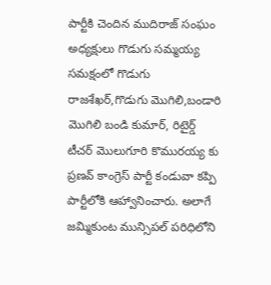పార్టీకి చెందిన ముదిరాజ్ సంఘం అధ్యక్షులు గొడుగు సమ్మయ్య సమక్షంలో గొడుగు రాజశేఖర్,గొడుగు మొగిలి,బండారి మొగిలి బండి కుమార్, రిటైర్డ్ టీచర్ మొలుగూరి కొమురయ్య కు ప్రణవ్ కాంగ్రెస్ పార్టీ కండువా కప్పి పార్టీలోకి ఆహ్వానించారు. అలాగే జమ్మికుంట మున్సిపల్ పరిధిలోని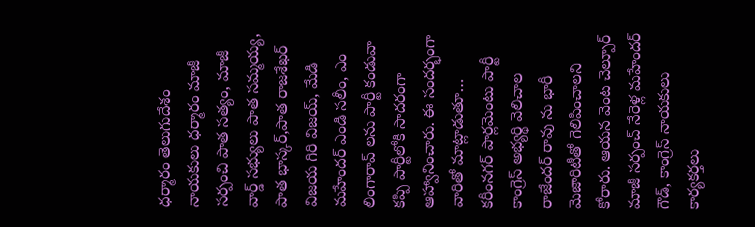ధర్మారం తెలుగుదేశం నాయకులు ధర్మారం మాజీ సర్పంచి పాత సత్యం, మాజీ వార్డ్ సభ్యులు పాత సమ్మయ్య, పాత భాస్కర్,పాత రాజశేఖర్ విజయ గిరి విజయ్, మేడి మహేందర్ ఎండి సలీం, ఎం లింగారావ్ లను పార్టీ కండువా కప్పి పార్టీలోకి సాదరంగా ఆహ్వానించారు. ఈ సందర్భంగా వారితో మాట్లాడుతూ… కరీంనగర్ పార్లమెంటు పార్టీ కాంగ్రెస్ అభ్యర్థి వెలిచాల రాజేందర్ రావు ను భారీ మెజారిటీతో గెలిపించాలని కోరారు. ఆయన వెంట చెల్పూర్ మాజీ సర్పంచ్ నేరెళ్ల మహేందర్ గౌడ్, కాంగ్రెస్ నాయకులు కార్యకర్తలు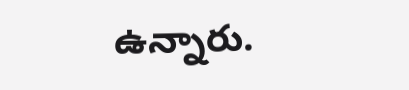ఉన్నారు.